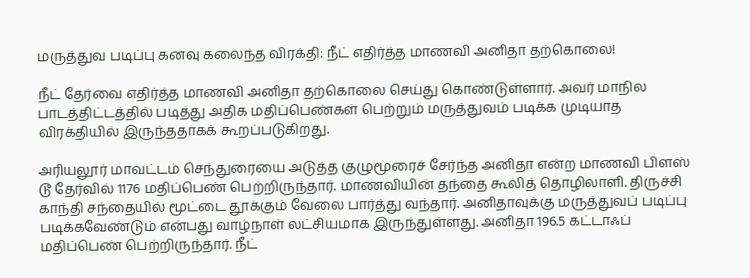மருத்துவ படிப்பு கனவு கலைந்த விரக்தி: நீட் எதிர்த்த மாணவி அனிதா தற்கொலை!

நீட் தேர்வை எதிர்த்த மாணவி அனிதா தற்கொலை செய்து கொண்டுள்ளார். அவர் மாநில பாடத்திட்டத்தில் படித்து அதிக மதிப்பெண்கள் பெற்றும் மருத்துவம் படிக்க முடியாத விரக்தியில் இருந்ததாகக் கூறப்படுகிறது.

அரியலூர் மாவட்டம் செந்துரையை அடுத்த குழுமூரைச் சேர்ந்த அனிதா என்ற மாணவி பிளஸ் டூ தேர்வில் 1176 மதிப்பெண் பெற்றிருந்தார். மாணவியின் தந்தை கூலித் தொழிலாளி. திருச்சி காந்தி சந்தையில் மூட்டை தூக்கும் வேலை பார்த்து வந்தார். அனிதாவுக்கு மருத்துவப் படிப்பு படிக்கவேண்டும் என்பது வாழ்நாள் லட்சியமாக இருந்துள்ளது. அனிதா 196.5 கட்டாஃப் மதிப்பெண் பெற்றிருந்தார். நீட்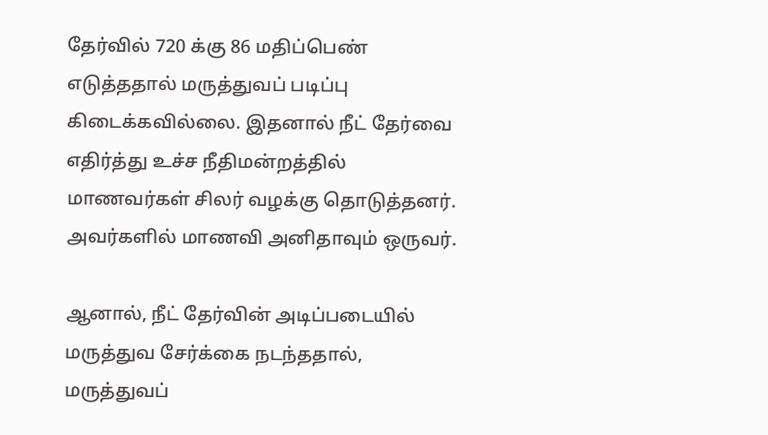தேர்வில் 720 க்கு 86 மதிப்பெண் எடுத்ததால் மருத்துவப் படிப்பு கிடைக்கவில்லை. இதனால் நீட் தேர்வை எதிர்த்து உச்ச நீதிமன்றத்தில் மாணவர்கள் சிலர் வழக்கு தொடுத்தனர். அவர்களில் மாணவி அனிதாவும் ஒருவர்.

ஆனால், நீட் தேர்வின் அடிப்படையில் மருத்துவ சேர்க்கை நடந்ததால், மருத்துவப்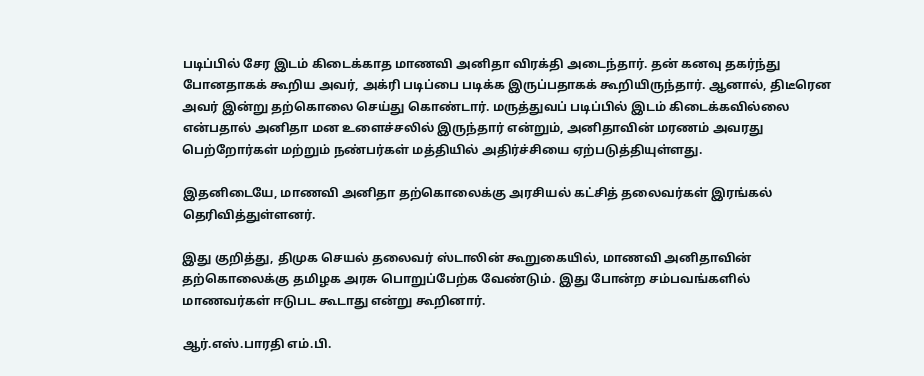படிப்பில் சேர இடம் கிடைக்காத மாணவி அனிதா விரக்தி அடைந்தார். தன் கனவு தகர்ந்து போனதாகக் கூறிய அவர், அக்ரி படிப்பை படிக்க இருப்பதாகக் கூறியிருந்தார். ஆனால், திடீரென அவர் இன்று தற்கொலை செய்து கொண்டார். மருத்துவப் படிப்பில் இடம் கிடைக்கவில்லை என்பதால் அனிதா மன உளைச்சலில் இருந்தார் என்றும், அனிதாவின் மரணம் அவரது பெற்றோர்கள் மற்றும் நண்பர்கள் மத்தியில் அதிர்ச்சியை ஏற்படுத்தியுள்ளது.

இதனிடையே, மாணவி அனிதா தற்கொலைக்கு அரசியல் கட்சித் தலைவர்கள் இரங்கல் தெரிவித்துள்ளனர்.

இது குறித்து, திமுக செயல் தலைவர் ஸ்டாலின் கூறுகையில், மாணவி அனிதாவின் தற்கொலைக்கு தமிழக அரசு பொறுப்பேற்க வேண்டும். இது போன்ற சம்பவங்களில் மாணவர்கள் ஈடுபட கூடாது என்று கூறினார்.

ஆர்.எஸ்.பாரதி எம்.பி.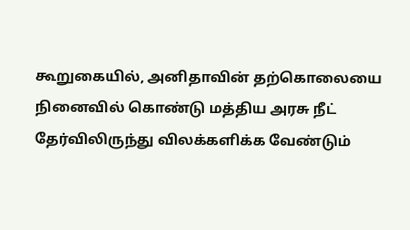கூறுகையில், அனிதாவின் தற்கொலையை நினைவில் கொண்டு மத்திய அரசு நீட் தேர்விலிருந்து விலக்களிக்க வேண்டும்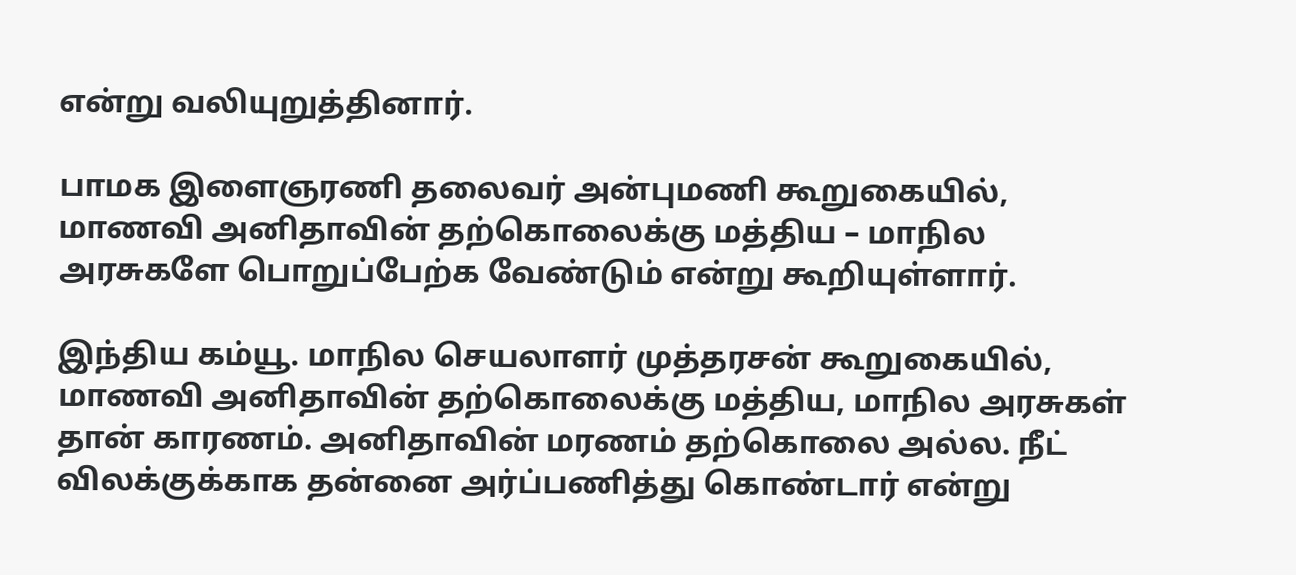என்று வலியுறுத்தினார்.

பாமக இளைஞரணி தலைவர் அன்புமணி கூறுகையில், மாணவி அனிதாவின் தற்கொலைக்கு மத்திய – மாநில அரசுகளே பொறுப்பேற்க வேண்டும் என்று கூறியுள்ளார்.

இந்திய கம்யூ. மாநில செயலாளர் முத்தரசன் கூறுகையில், மாணவி அனிதாவின் தற்கொலைக்கு மத்திய, மாநில அரசுகள் தான் காரணம். அனிதாவின் மரணம் தற்கொலை அல்ல. நீட் விலக்குக்காக தன்னை அர்ப்பணித்து கொண்டார் என்று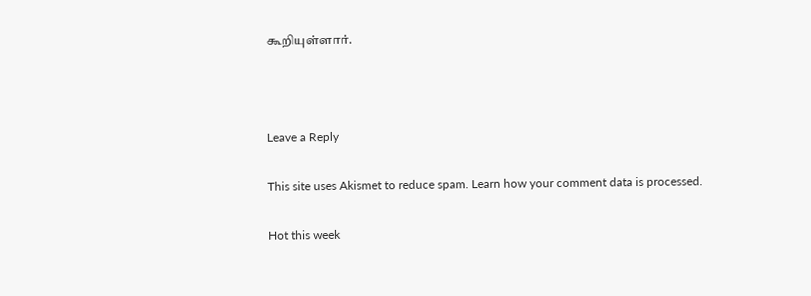கூறியுள்ளார்.



Leave a Reply

This site uses Akismet to reduce spam. Learn how your comment data is processed.

Hot this week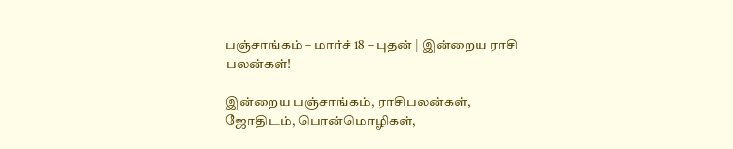பஞ்சாங்கம் – மார்ச் 18 – புதன் | இன்றைய ராசி பலன்கள்!

இன்றைய பஞ்சாங்கம், ராசிபலன்கள், ஜோதிடம், பொன்மொழிகள்,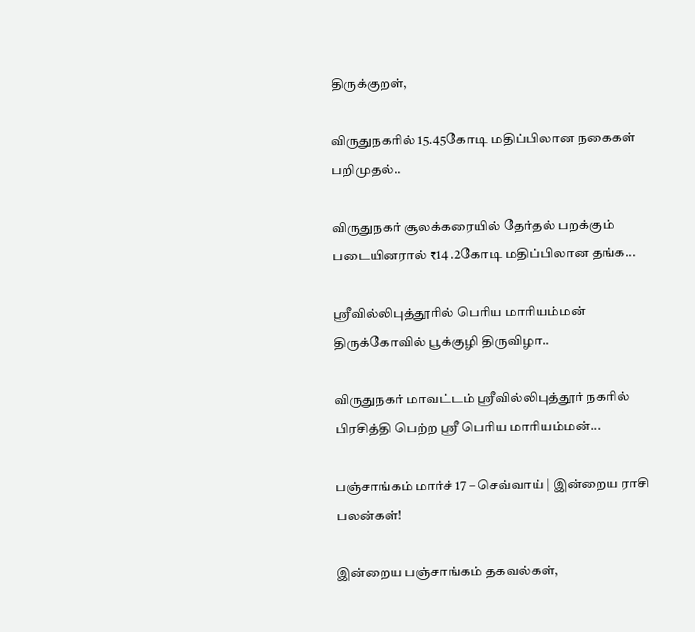திருக்குறள்,

விருதுநகரில் 15.45கோடி மதிப்பிலான நகைகள் பறிமுதல்..

விருதுநகர் சூலக்கரையில் தேர்தல் பறக்கும் படையினரால் ₹14 .2கோடி மதிப்பிலான தங்க...

ஸ்ரீவில்லிபுத்தூரில் பெரிய மாரியம்மன் திருக்கோவில் பூக்குழி திருவிழா..

விருதுநகர் மாவட்டம் ஸ்ரீவில்லிபுத்தூர் நகரில் பிரசித்தி பெற்ற ஸ்ரீ பெரிய மாரியம்மன்...

பஞ்சாங்கம் மார்ச் 17 – செவ்வாய் | இன்றைய ராசி பலன்கள்!

இன்றைய பஞ்சாங்கம் தகவல்கள்,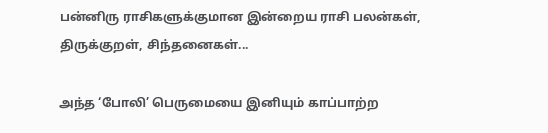பன்னிரு ராசிகளுக்குமான இன்றைய ராசி பலன்கள், திருக்குறள், சிந்தனைகள்...

அந்த ‘போலி’ பெருமையை இனியும் காப்பாற்ற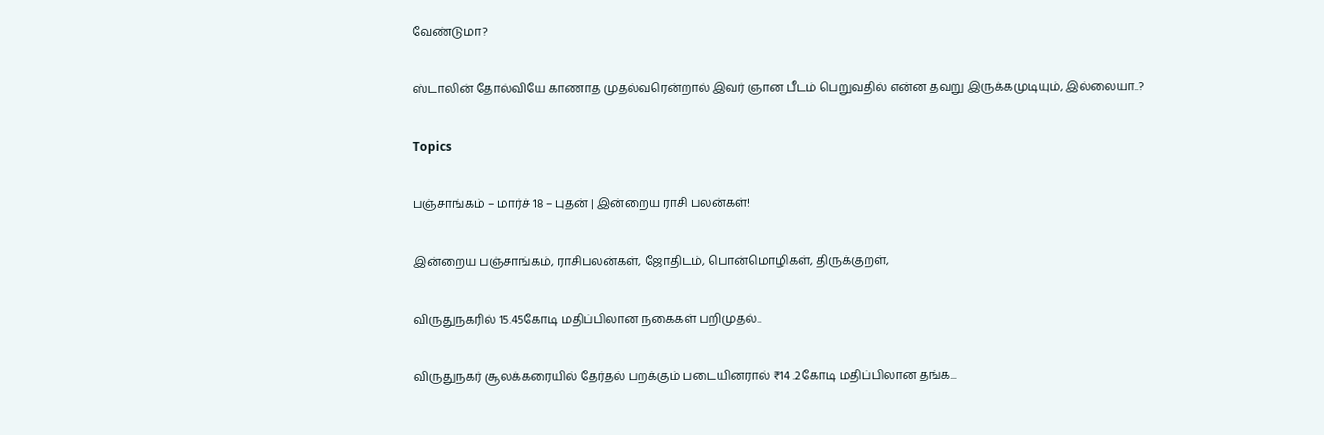வேண்டுமா?

ஸ்டாலின் தோல்வியே காணாத முதல்வரென்றால் இவர் ஞான பீடம் பெறுவதில் என்ன தவறு இருக்கமுடியும், இல்லையா..?

Topics

பஞ்சாங்கம் – மார்ச் 18 – புதன் | இன்றைய ராசி பலன்கள்!

இன்றைய பஞ்சாங்கம், ராசிபலன்கள், ஜோதிடம், பொன்மொழிகள், திருக்குறள்,

விருதுநகரில் 15.45கோடி மதிப்பிலான நகைகள் பறிமுதல்..

விருதுநகர் சூலக்கரையில் தேர்தல் பறக்கும் படையினரால் ₹14 .2கோடி மதிப்பிலான தங்க...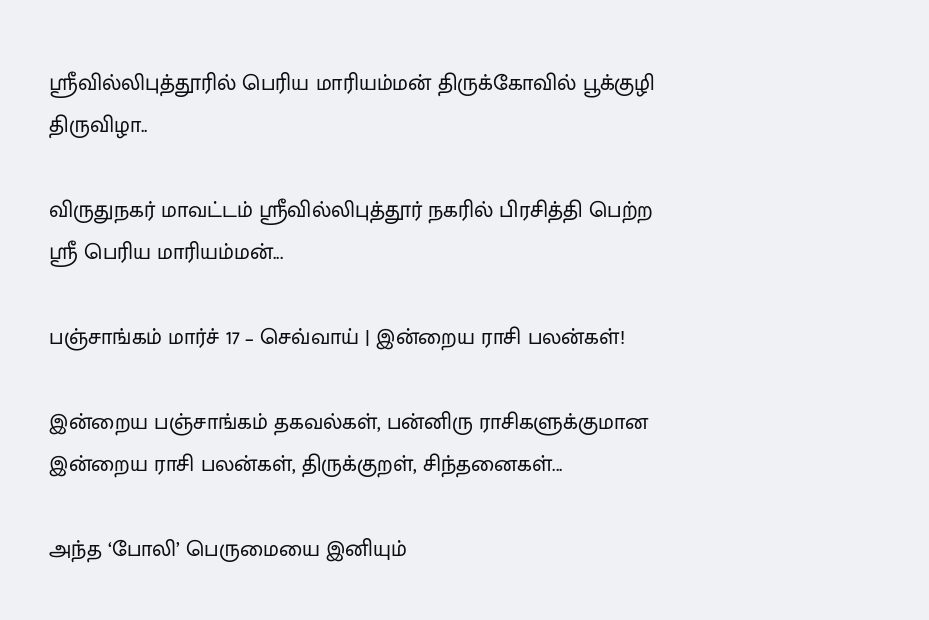ஸ்ரீவில்லிபுத்தூரில் பெரிய மாரியம்மன் திருக்கோவில் பூக்குழி திருவிழா..

விருதுநகர் மாவட்டம் ஸ்ரீவில்லிபுத்தூர் நகரில் பிரசித்தி பெற்ற ஸ்ரீ பெரிய மாரியம்மன்...

பஞ்சாங்கம் மார்ச் 17 – செவ்வாய் | இன்றைய ராசி பலன்கள்!

இன்றைய பஞ்சாங்கம் தகவல்கள், பன்னிரு ராசிகளுக்குமான இன்றைய ராசி பலன்கள், திருக்குறள், சிந்தனைகள்...

அந்த ‘போலி’ பெருமையை இனியும்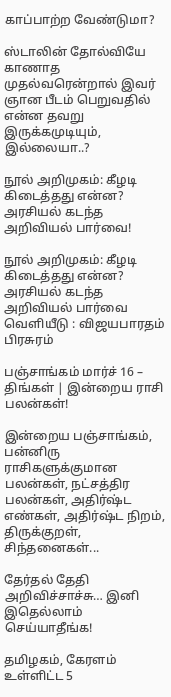காப்பாற்ற வேண்டுமா?

ஸ்டாலின் தோல்வியே காணாத முதல்வரென்றால் இவர் ஞான பீடம் பெறுவதில் என்ன தவறு இருக்கமுடியும், இல்லையா..?

நூல் அறிமுகம்: கீழடி கிடைத்தது என்ன? அரசியல் கடந்த அறிவியல் பார்வை!

நூல் அறிமுகம்: கீழடி கிடைத்தது என்ன? அரசியல் கடந்த அறிவியல் பார்வை வெளியீடு : விஜயபாரதம் பிரசுரம்

பஞ்சாங்கம் மார்ச் 16 – திங்கள் | இன்றைய ராசி பலன்கள்!

இன்றைய பஞ்சாங்கம், பன்னிரு ராசிகளுக்குமான பலன்கள், நட்சத்திர பலன்கள், அதிர்ஷ்ட எண்கள், அதிர்ஷ்ட நிறம், திருக்குறள், சிந்தனைகள்...

தேர்தல் தேதி அறிவிச்சாச்சு… இனி இதெல்லாம் செய்யாதீங்க!

தமிழகம், கேரளம் உள்ளிட்ட 5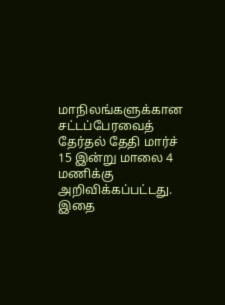மாநிலங்களுக்கான சட்டப்பேரவைத் தேர்தல் தேதி மார்ச் 15 இன்று மாலை 4 மணிக்கு அறிவிக்கப்பட்டது. இதை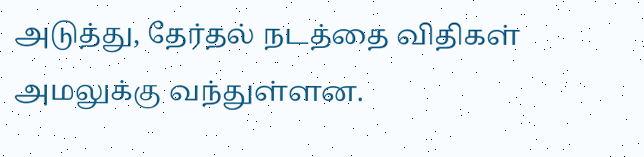அடுத்து, தேர்தல் நடத்தை விதிகள் அமலுக்கு வந்துள்ளன.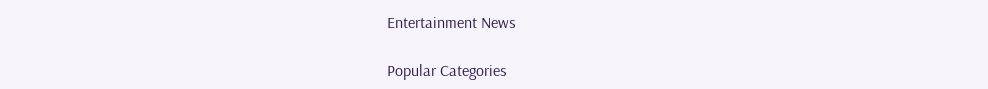Entertainment News

Popular Categories